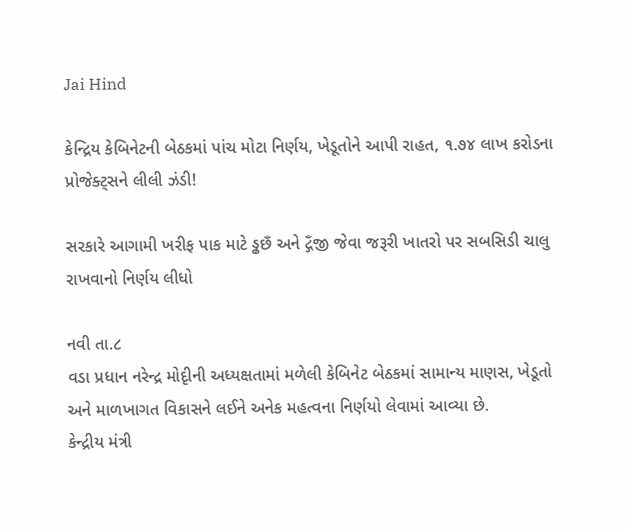Jai Hind

કેન્દ્રિય કેબિનેટની બેઠકમાં પાંચ મોટા નિર્ણય, ખેડૂતોને આપી રાહત, ૧.૭૪ લાખ કરોડના પ્રોજેક્ટ્સને લીલી ઝંડી!

સરકારે આગામી ખરીફ પાક માટે ડ્ઢછઁ અને દ્ગઁજી જેવા જરૂરી ખાતરો પર સબસિડી ચાલુ રાખવાનો નિર્ણય લીધો

નવી તા.૮
વડા પ્રધાન નરેન્દ્ર મોદૃીની અધ્યક્ષતામાં મળેલી કેબિનેટ બેઠકમાં સામાન્ય માણસ, ખેડૂતો અને માળખાગત વિકાસને લઈને અનેક મહત્વના નિર્ણયો લેવામાં આવ્યા છે.
કેન્દ્રીય મંત્રી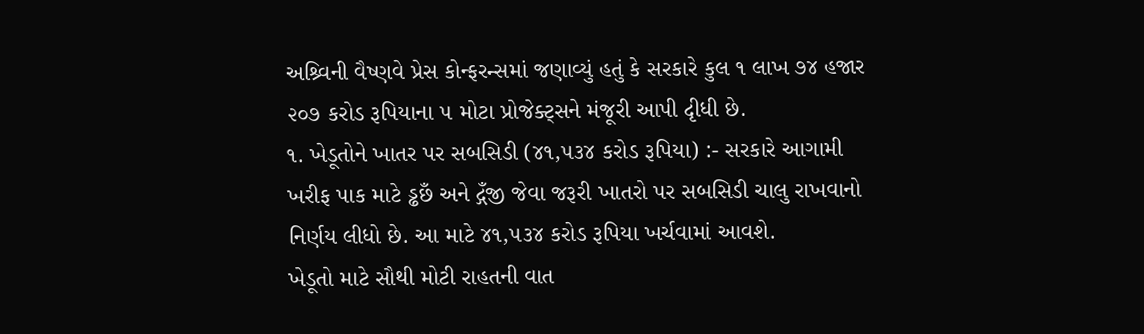અશ્ર્વિની વૈષ્ણવે પ્રેસ કોન્ફરન્સમાં જણાવ્યું હતું કે સરકારે કુલ ૧ લાખ ૭૪ હજાર ૨૦૭ કરોડ રૂપિયાના ૫ મોટા પ્રોજેક્ટ્સને મંજૂરી આપી દૃીધી છે.
૧. ખેડૂતોને ખાતર પર સબસિડી (૪૧,૫૩૪ કરોડ રૂપિયા) :- સરકારે આગામી ખરીફ પાક માટે ડ્ઢછઁ અને દ્ગઁજી જેવા જરૂરી ખાતરો પર સબસિડી ચાલુ રાખવાનો નિર્ણય લીધો છે. આ માટે ૪૧,૫૩૪ કરોડ રૂપિયા ખર્ચવામાં આવશે.
ખેડૂતો માટે સૌથી મોટી રાહતની વાત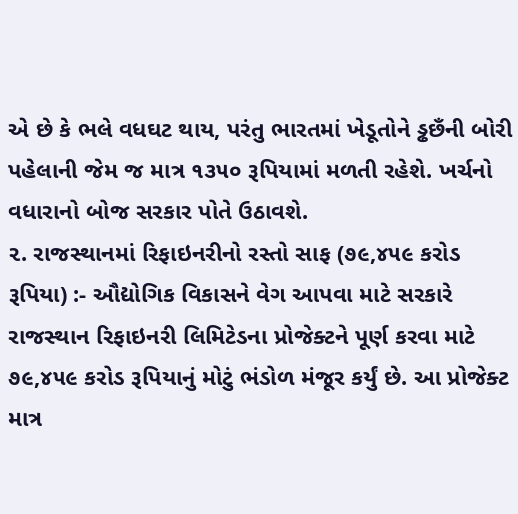એ છે કે ભલે વધઘટ થાય, પરંતુ ભારતમાં ખેડૂતોને ડ્ઢછઁની બોરી પહેલાની જેમ જ માત્ર ૧૩૫૦ રૂપિયામાં મળતી રહેશે. ખર્ચનો વધારાનો બોજ સરકાર પોતે ઉઠાવશે.
૨. રાજસ્થાનમાં રિફાઇનરીનો રસ્તો સાફ (૭૯,૪૫૯ કરોડ રૂપિયા) :- ઔદ્યોગિક વિકાસને વેગ આપવા માટે સરકારે રાજસ્થાન રિફાઇનરી લિમિટેડના પ્રોજેક્ટને પૂર્ણ કરવા માટે ૭૯,૪૫૯ કરોડ રૂપિયાનું મોટું ભંડોળ મંજૂર કર્યું છે. આ પ્રોજેક્ટ માત્ર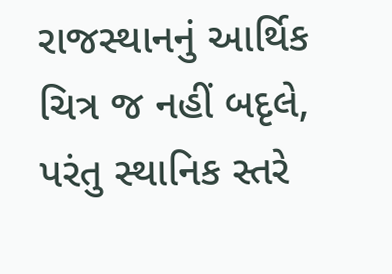રાજસ્થાનનું આર્થિક ચિત્ર જ નહીં બદૃલે, પરંતુ સ્થાનિક સ્તરે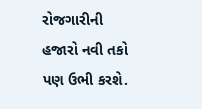રોજગારીની હજારો નવી તકો પણ ઉભી કરશે.